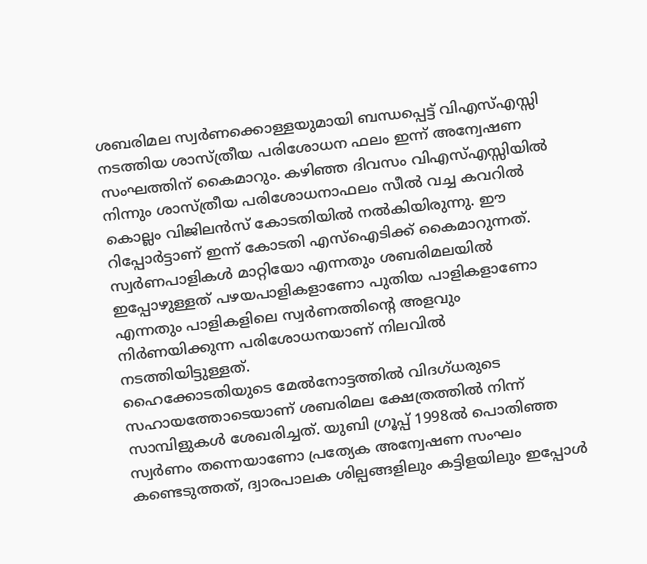ശബരിമല സ്വർണക്കൊള്ളയുമായി ബന്ധപ്പെട്ട് വിഎസ്എസ്സി നടത്തിയ ശാസ്ത്രീയ പരിശോധന ഫലം ഇന്ന് അന്വേഷണ സംഘത്തിന് കൈമാറും. കഴിഞ്ഞ ദിവസം വിഎസ്എസ്സിയിൽ നിന്നും ശാസ്ത്രീയ പരിശോധനാഫലം സീൽ വച്ച കവറിൽ കൊല്ലം വിജിലൻസ് കോടതിയിൽ നൽകിയിരുന്നു. ഈ റിപ്പോർട്ടാണ് ഇന്ന് കോടതി എസ്ഐടിക്ക് കൈമാറുന്നത്. സ്വർണപാളികൾ മാറ്റിയോ എന്നതും ശബരിമലയിൽ ഇപ്പോഴുള്ളത് പഴയപാളികളാണോ പുതിയ പാളികളാണോ എന്നതും പാളികളിലെ സ്വർണത്തിന്റെ അളവും നിർണയിക്കുന്ന പരിശോധനയാണ് നിലവിൽ നടത്തിയിട്ടുള്ളത്.
ഹൈക്കോടതിയുടെ മേൽനോട്ടത്തിൽ വിദഗ്ധരുടെ സഹായത്തോടെയാണ് ശബരിമല ക്ഷേത്രത്തിൽ നിന്ന് സാമ്പിളുകൾ ശേഖരിച്ചത്. യുബി ഗ്രൂപ്പ് 1998ൽ പൊതിഞ്ഞ സ്വർണം തന്നെയാണോ പ്രത്യേക അന്വേഷണ സംഘം കണ്ടെടുത്തത്, ദ്വാരപാലക ശില്പങ്ങളിലും കട്ടിളയിലും ഇപ്പോൾ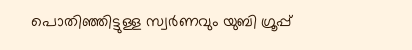പൊതിഞ്ഞിട്ടുള്ള സ്വർണവും യുബി ഗ്രൂപ്പ്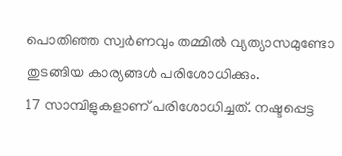പൊതിഞ്ഞ സ്വർണവും തമ്മിൽ വ്യത്യാസമുണ്ടോ തുടങ്ങിയ കാര്യങ്ങൾ പരിശോധിക്കും.
17 സാമ്പിളുകളാണ് പരിശോധിച്ചത്. നഷ്ടപ്പെട്ട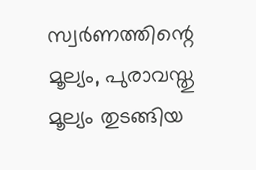സ്വർണത്തിന്റെ മൂല്യം, പുരാവസ്തു മൂല്യം തുടങ്ങിയ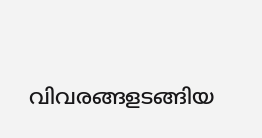വിവരങ്ങളടങ്ങിയ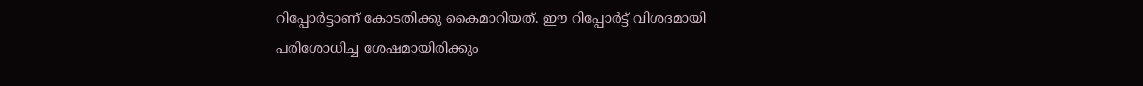റിപ്പോർട്ടാണ് കോടതിക്കു കൈമാറിയത്. ഈ റിപ്പോർട്ട് വിശദമായി പരിശോധിച്ച ശേഷമായിരിക്കും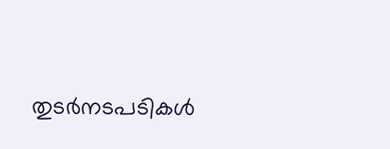തുടർനടപടികൾ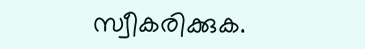സ്വീകരിക്കുക.